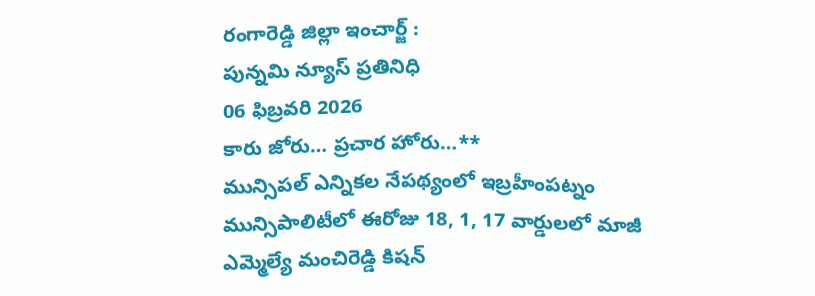రంగారెడ్డి జిల్లా ఇంచార్జ్ :
పున్నమి న్యూస్ ప్రతినిధి
06 ఫిబ్రవరి 2026
కారు జోరు… ప్రచార హోరు…**
మున్సిపల్ ఎన్నికల నేపథ్యంలో ఇబ్రహీంపట్నం మున్సిపాలిటీలో ఈరోజు 18, 1, 17 వార్డులలో మాజీ ఎమ్మెల్యే మంచిరెడ్డి కిషన్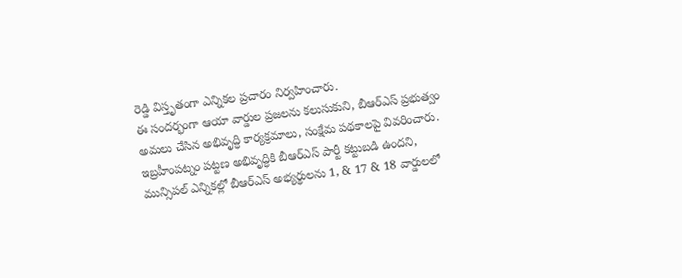రెడ్డి విస్తృతంగా ఎన్నికల ప్రచారం నిర్వహించారు.
ఈ సందర్భంగా ఆయా వార్డుల ప్రజలను కలుసుకుని, బీఆర్ఎస్ ప్రభుత్వం అమలు చేసిన అభివృద్ధి కార్యక్రమాలు, సంక్షేమ పథకాలపై వివరించారు. ఇబ్రహీంపట్నం పట్టణ అభివృద్ధికి బీఆర్ఎస్ పార్టీ కట్టుబడి ఉందని, మున్సిపల్ ఎన్నికల్లో బీఆర్ఎస్ అభ్యర్థులను 1, & 17 & 18 వార్డులలో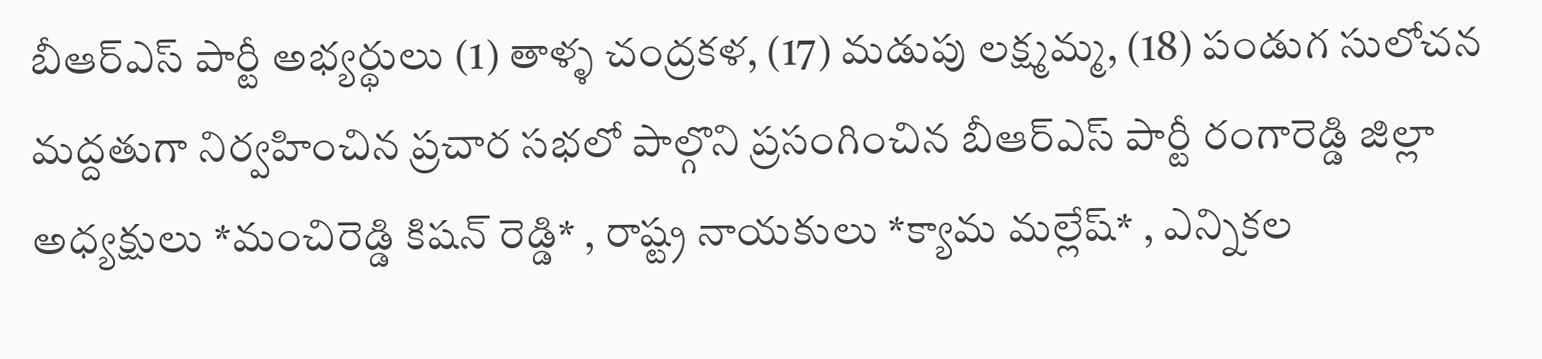బీఆర్ఎస్ పార్టీ అభ్యర్థులు (1) తాళ్ళ చంద్రకళ, (17) మడుపు లక్ష్మమ్మ, (18) పండుగ సులోచన మద్దతుగా నిర్వహించిన ప్రచార సభలో పాల్గొని ప్రసంగించిన బీఆర్ఎస్ పార్టీ రంగారెడ్డి జిల్లా అధ్యక్షులు *మంచిరెడ్డి కిషన్ రెడ్డి* , రాష్ట్ర నాయకులు *క్యామ మల్లేష్* , ఎన్నికల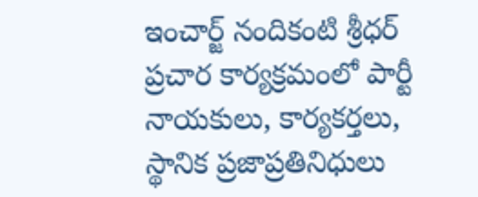ఇంచార్జ్ నందికంటి శ్రీధర్
ప్రచార కార్యక్రమంలో పార్టీ నాయకులు, కార్యకర్తలు, స్థానిక ప్రజాప్రతినిధులు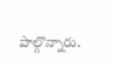పాల్గొన్నారు.